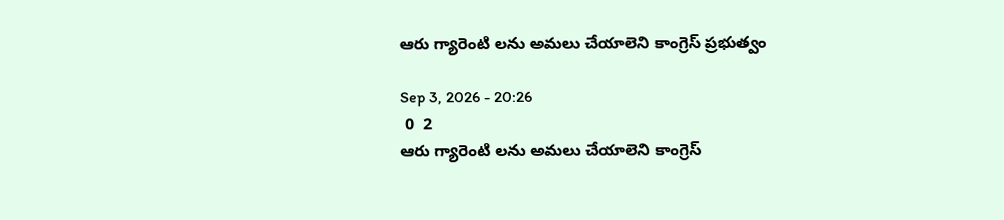ఆరు గ్యారెంటి లను అమలు చేయాలెని కాంగ్రెస్ ప్రభుత్వం

Sep 3, 2026 - 20:26
 0  2
ఆరు గ్యారెంటి లను అమలు చేయాలెని కాంగ్రెస్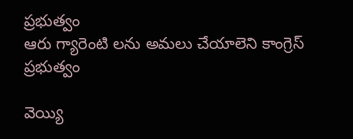ప్రభుత్వం
ఆరు గ్యారెంటి లను అమలు చేయాలెని కాంగ్రెస్ ప్రభుత్వం

వెయ్యి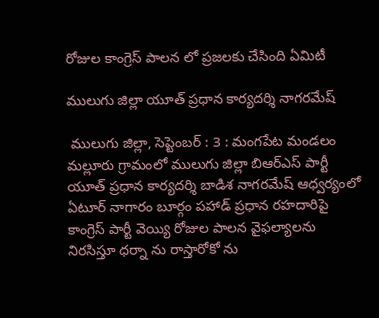రోజుల కాంగ్రెస్ పాలన లో ప్రజలకు చేసింది ఏమిటీ

ములుగు జిల్లా యూత్ ప్రధాన కార్యదర్శి నాగరమేష్

 ములుగు జిల్లా, సెప్టెంబర్ : 3 : మంగపేట మండలం మల్లూరు గ్రామంలో ములుగు జిల్లా బిఆర్ఎస్ పార్టీ యూత్ ప్రధాన కార్యదర్శి బాడిశ నాగరమేష్ ఆధ్వర్యంలో ఏటూర్ నాగారం బూర్గం పహాడ్ ప్రధాన రహదారిపై కాంగ్రెస్ పార్టీ వెయ్యి రోజుల పాలన వైఫల్యాలను నిరసిస్తూ ధర్నా ను రాస్తారోకో ను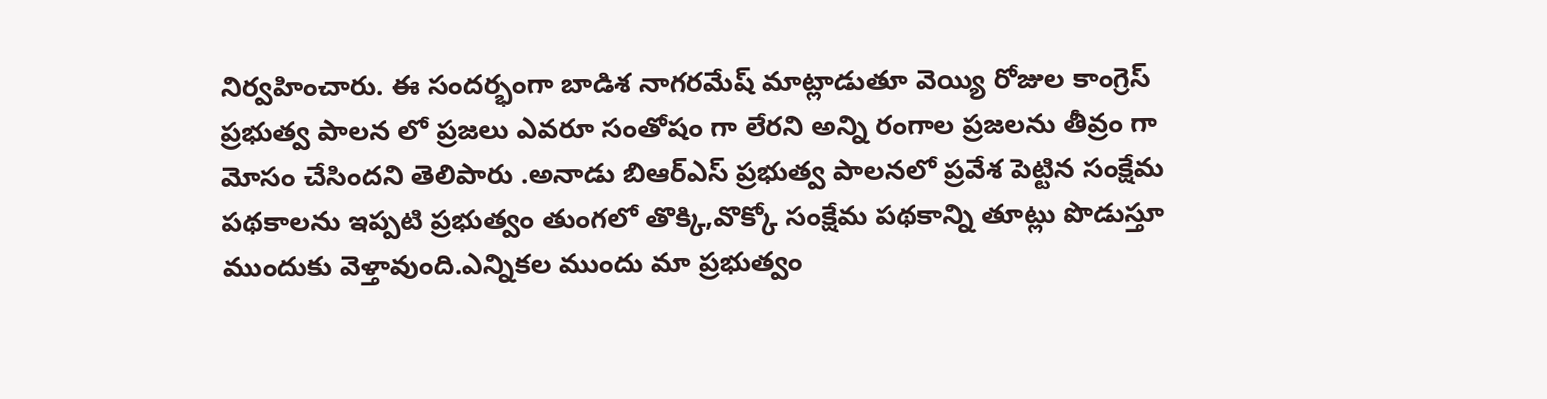నిర్వహించారు. ఈ సందర్భంగా బాడిశ నాగరమేష్ మాట్లాడుతూ వెయ్యి రోజుల కాంగ్రెస్ ప్రభుత్వ పాలన లో ప్రజలు ఎవరూ సంతోషం గా లేరని అన్ని రంగాల ప్రజలను తీవ్రం గా మోసం చేసిందని తెలిపారు .అనాడు బిఆర్ఎస్ ప్రభుత్వ పాలనలో ప్రవేశ పెట్టిన సంక్షేమ పథకాలను ఇప్పటి ప్రభుత్వం తుంగలో తొక్కి,వొక్కో సంక్షేమ పథకాన్ని తూట్లు పొడుస్తూ ముందుకు వెళ్తావుంది.ఎన్నికల ముందు మా ప్రభుత్వం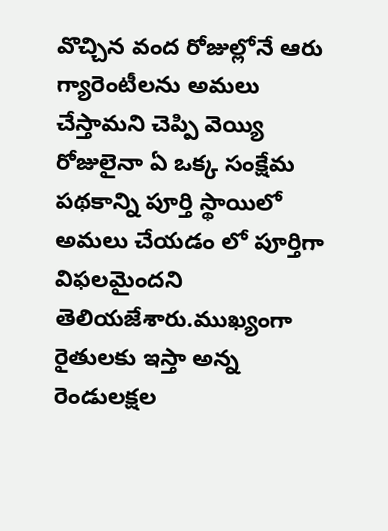వొచ్చిన వంద రోజుల్లోనే ఆరు గ్యారెంటీలను అమలు చేస్తామని చెప్పి వెయ్యి రోజులైనా ఏ ఒక్క సంక్షేమ పథకాన్ని పూర్తి స్థాయిలో అమలు చేయడం లో పూర్తిగా విఫలమైందని  తెలియజేశారు.ముఖ్యంగా రైతులకు ఇస్తా అన్న రెండులక్షల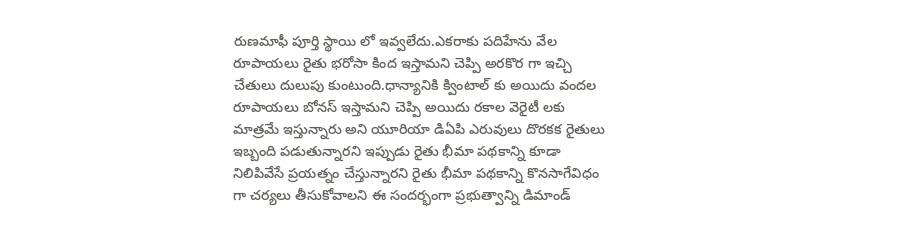రుణమాఫీ పూర్తి స్థాయి లో ఇవ్వలేదు.ఎకరాకు పదిహేను వేల రూపాయలు రైతు భరోసా కింద ఇస్తామని చెప్పి అరకొర గా ఇచ్చి చేతులు దులుపు కుంటుంది.ధాన్యానికి క్వింటాల్ కు అయిదు వందల రూపాయలు బోనస్ ఇస్తామని చెప్పి అయిదు రకాల వెరైటీ లకు మాత్రమే ఇస్తున్నారు అని యూరియా డిఏపి ఎరువులు దొరకక రైతులు ఇబ్బంది పడుతున్నారని ఇప్పుడు రైతు భీమా పథకాన్ని కూడా నిలిపివేసే ప్రయత్నం చేస్తున్నారని రైతు భీమా పథకాన్ని కొనసాగేవిధం గా చర్యలు తీసుకోవాలని ఈ సందర్భంగా ప్రభుత్వాన్ని డిమాండ్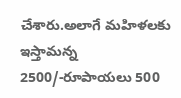చేశారు.అలాగే మహిళలకు ఇస్తామన్న 2500/-రూపాయలు 500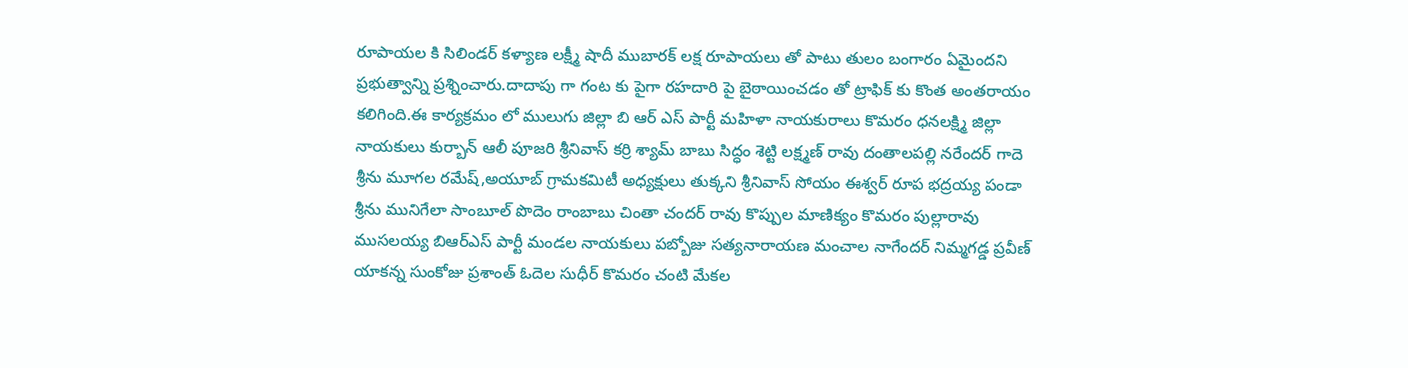రూపాయల కి సిలిండర్ కళ్యాణ లక్ష్మీ షాదీ ముబారక్ లక్ష రూపాయలు తో పాటు తులం బంగారం ఏమైందని ప్రభుత్వాన్ని ప్రశ్నించారు.దాదాపు గా గంట కు పైగా రహదారి పై బైఠాయించడం తో ట్రాఫిక్ కు కొంత అంతరాయం కలిగింది.ఈ కార్యక్రమం లో ములుగు జిల్లా బి ఆర్ ఎస్ పార్టీ మహిళా నాయకురాలు కొమరం ధనలక్ష్మి జిల్లా నాయకులు కుర్బాన్ ఆలీ పూజరి శ్రీనివాస్ కర్రి శ్యామ్ బాబు సిద్ధం శెట్టి లక్ష్మణ్ రావు దంతాలపల్లి నరేందర్ గాదె శ్రీను మూగల రమేష్,అయూబ్ గ్రామకమిటీ అధ్యక్షులు తుక్కని శ్రీనివాస్ సోయం ఈశ్వర్ రూప భద్రయ్య పండా శ్రీను మునిగేలా సాంబూల్ పొదెం రాంబాబు చింతా చందర్ రావు కొప్పుల మాణిక్యం కొమరం పుల్లారావు ముసలయ్య బిఆర్ఎస్ పార్టీ మండల నాయకులు పబ్బోజు సత్యనారాయణ మంచాల నాగేందర్ నిమ్మగడ్డ ప్రవీణ్ యాకన్న సుంకోజు ప్రశాంత్ ఓదెల సుధీర్ కొమరం చంటి మేకల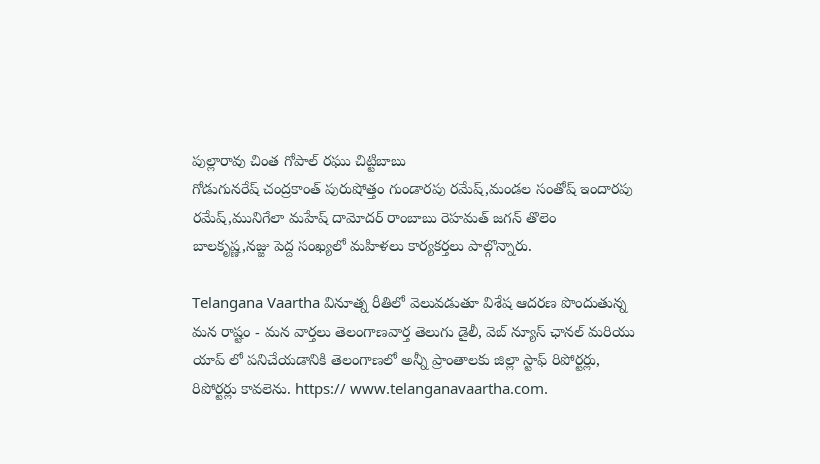పుల్లారావు చింత గోపాల్ రఘు చిట్టిబాబు
గోడుగునరేష్ చంద్రకాంత్ పురుషోత్తం గుండారపు రమేష్,మండల సంతోష్ ఇందారపు రమేష్,మునిగేలా మహేష్ దామోదర్ రాంబాబు రెహమత్ జగన్ తొలెం బాలకృష్ణ,నజ్జు పెద్ద సంఖ్యలో మహిళలు కార్యకర్తలు పాల్గొన్నారు.

Telangana Vaartha వినూత్న రీతిలో వెలువడుతూ విశేష ఆదరణ పొందుతున్న మన రాష్టం - మన వార్తలు తెలంగాణవార్త తెలుగు డైలీ, వెబ్ న్యూస్ ఛానల్ మరియు యాప్ లో పనిచేయడానికి తెలంగాణలో అన్నీ ప్రాంతాలకు జిల్లా స్టాఫ్ రిపోర్టర్లు, రిపోర్టర్లు కావలెను. https:// www.telanganavaartha.com.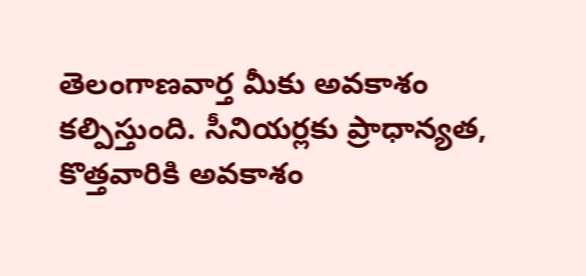తెలంగాణవార్త మీకు అవకాశం కల్పిస్తుంది. సీనియర్లకు ప్రాధాన్యత, కొత్తవారికి అవకాశం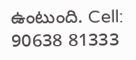ఉంటుంది. Cell: 90638 81333